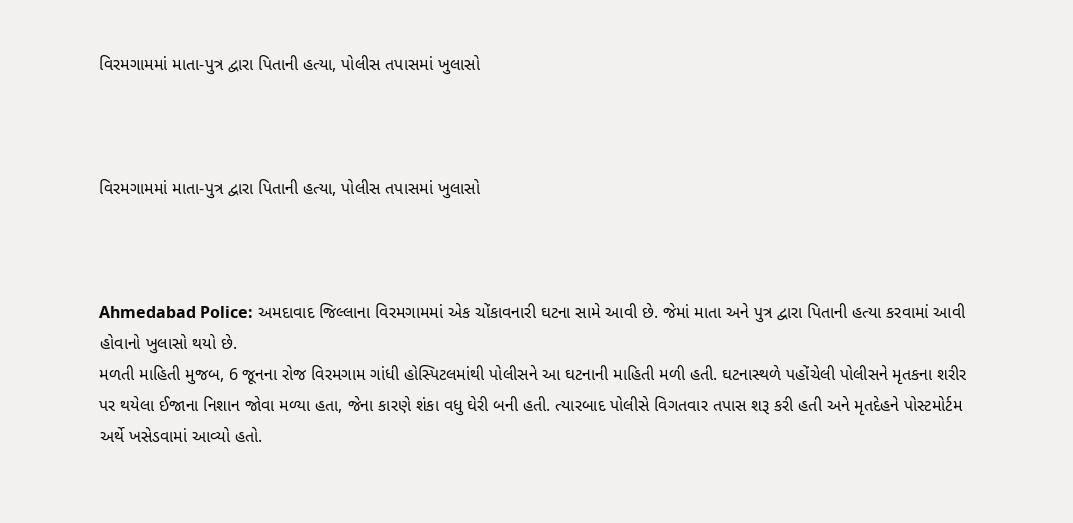વિરમગામમાં માતા-પુત્ર દ્વારા પિતાની હત્યા, પોલીસ તપાસમાં ખુલાસો



વિરમગામમાં માતા-પુત્ર દ્વારા પિતાની હત્યા, પોલીસ તપાસમાં ખુલાસો



Ahmedabad Police: અમદાવાદ જિલ્લાના વિરમગામમાં એક ચોંકાવનારી ઘટના સામે આવી છે. જેમાં માતા અને પુત્ર દ્વારા પિતાની હત્યા કરવામાં આવી હોવાનો ખુલાસો થયો છે.
મળતી માહિતી મુજબ, 6 જૂનના રોજ વિરમગામ ગાંધી હોસ્પિટલમાંથી પોલીસને આ ઘટનાની માહિતી મળી હતી. ઘટનાસ્થળે પહોંચેલી પોલીસને મૃતકના શરીર પર થયેલા ઈજાના નિશાન જોવા મળ્યા હતા, જેના કારણે શંકા વધુ ઘેરી બની હતી. ત્યારબાદ પોલીસે વિગતવાર તપાસ શરૂ કરી હતી અને મૃતદેહને પોસ્ટમોર્ટમ અર્થે ખસેડવામાં આવ્યો હતો.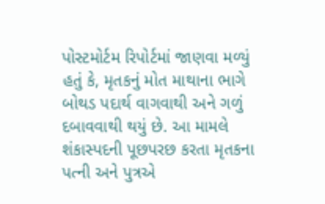પોસ્ટમોર્ટમ રિપોર્ટમાં જાણવા મળ્યું હતું કે, મૃતકનું મોત માથાના ભાગે બોથડ પદાર્થ વાગવાથી અને ગળું દબાવવાથી થયું છે. આ મામલે શંકાસ્પદની પૂછપરછ કરતા મૃતકના પત્ની અને પુત્રએ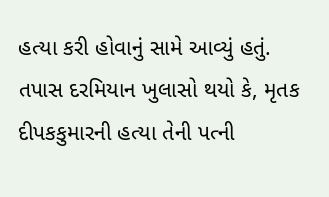હત્યા કરી હોવાનું સામે આવ્યું હતું. તપાસ દરમિયાન ખુલાસો થયો કે, મૃતક દીપકકુમારની હત્યા તેની પત્ની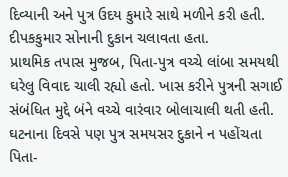દિવ્યાની અને પુત્ર ઉદય કુમારે સાથે મળીને કરી હતી. દીપકકુમાર સોનાની દુકાન ચલાવતા હતા.
પ્રાથમિક તપાસ મુજબ, પિતા-પુત્ર વચ્ચે લાંબા સમયથી ઘરેલુ વિવાદ ચાલી રહ્યો હતો. ખાસ કરીને પુત્રની સગાઈ સંબંધિત મુદ્દે બંને વચ્ચે વારંવાર બોલાચાલી થતી હતી. ઘટનાના દિવસે પણ પુત્ર સમયસર દુકાને ન પહોંચતા પિતા-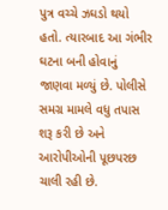પુત્ર વચ્ચે ઝઘડો થયો હતો. ત્યારબાદ આ ગંભીર ઘટના બની હોવાનું જાણવા મળ્યું છે. પોલીસે સમગ્ર મામલે વધુ તપાસ શરૂ કરી છે અને આરોપીઓની પૂછપરછ ચાલી રહી છે.